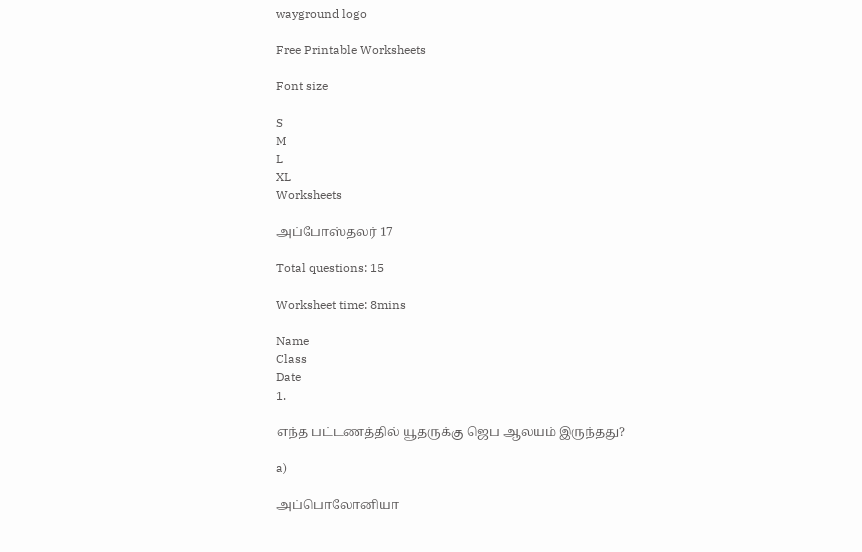wayground logo

Free Printable Worksheets

Font size

S
M
L
XL
Worksheets

அப்போஸ்தலர் 17

Total questions: 15

Worksheet time: 8mins

Name
Class
Date
1.

எந்த பட்டணத்தில் யூதருக்கு ஜெப ஆலயம் இருந்தது?

a)

அப்பொலோனியா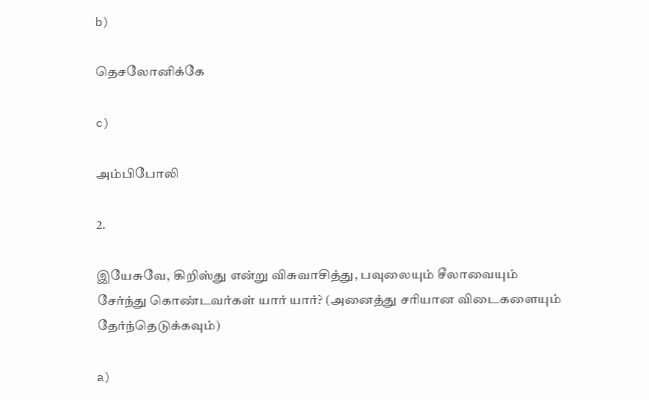b)

தெசலோனிக்கே

c)

அம்பிபோலி

2.

இயேசுவே, கிறிஸ்து என்று விசுவாசித்து, பவுலையும் சீலாவையும் சேர்ந்து கொண்டவர்கள் யார் யார்? (அனைத்து சரியான விடைகளையும் தேர்ந்தெடுக்கவும்)

a)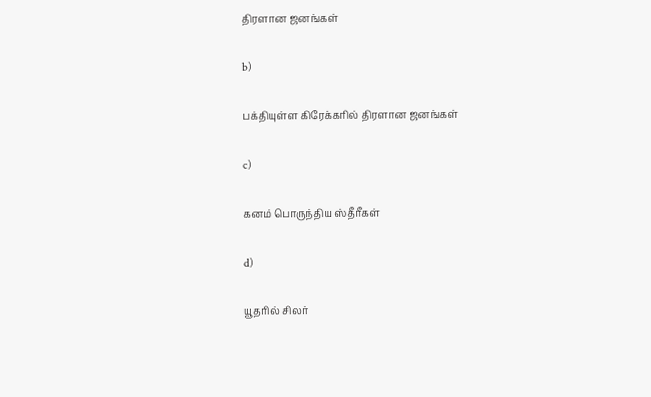திரளான ஜனங்கள்

b)

பக்தியுள்ள கிரேக்கரில் திரளான ஜனங்கள்

c)

கனம் பொருந்திய ஸ்தீரீகள்

d)

யூதரில் சிலர்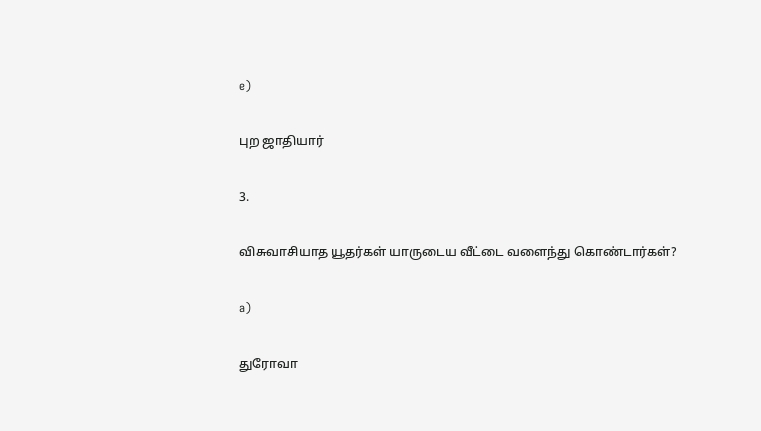e)

புற ஜாதியார்

3.

விசுவாசியாத யூதர்கள் யாருடைய வீட்டை வளைந்து கொண்டார்கள்?

a)

துரோவா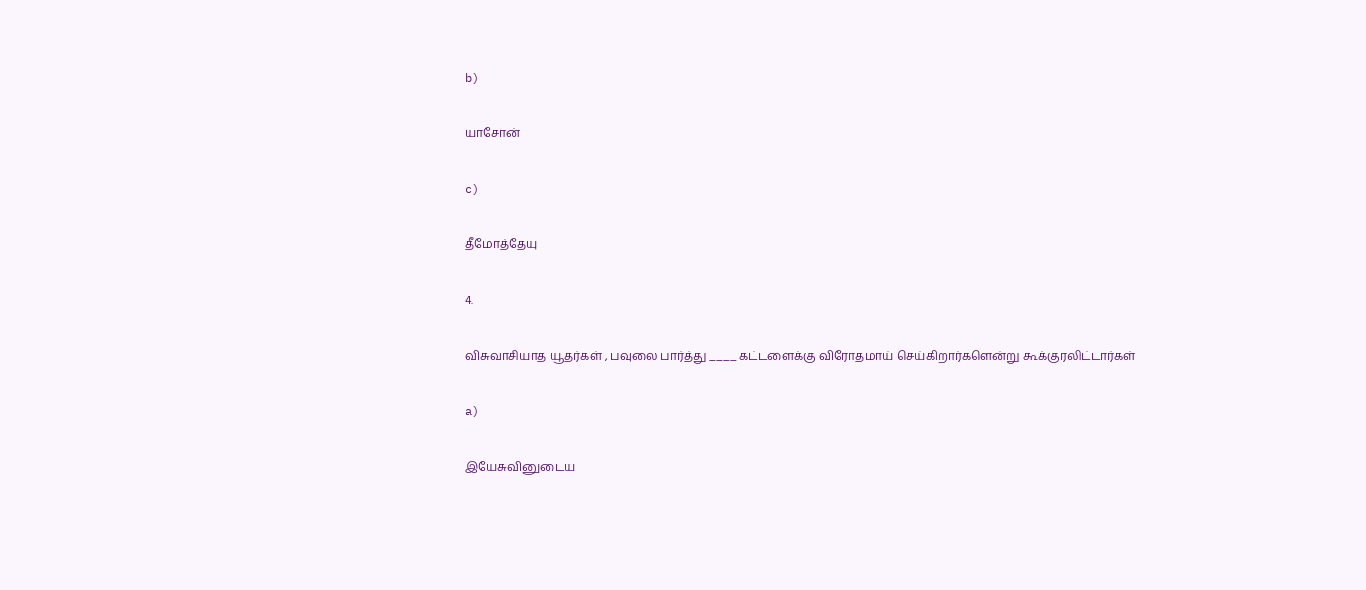b)

யாசோன்

c)

தீமோத்தேயு

4.

விசுவாசியாத யூதர்கள் , பவுலை பார்த்து ____ கட்டளைக்கு விரோதமாய் செய்கிறார்களென்று கூக்குரலிட்டார்கள்

a)

இயேசுவினுடைய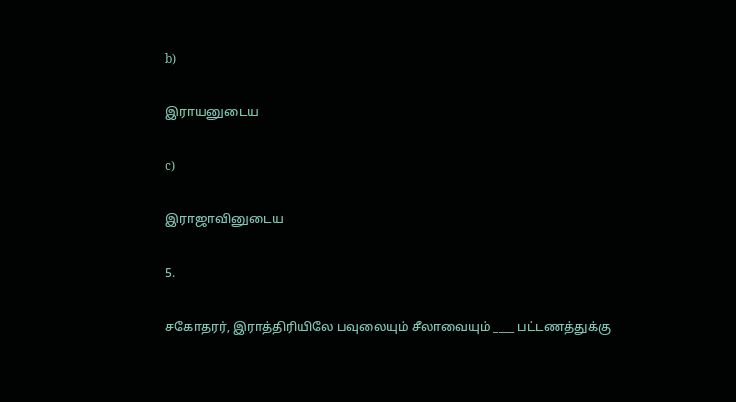b)

இராயனுடைய

c)

இராஜாவினுடைய

5.

சகோதரர், இராத்திரியிலே பவுலையும் சீலாவையும் ____ பட்டணத்துக்கு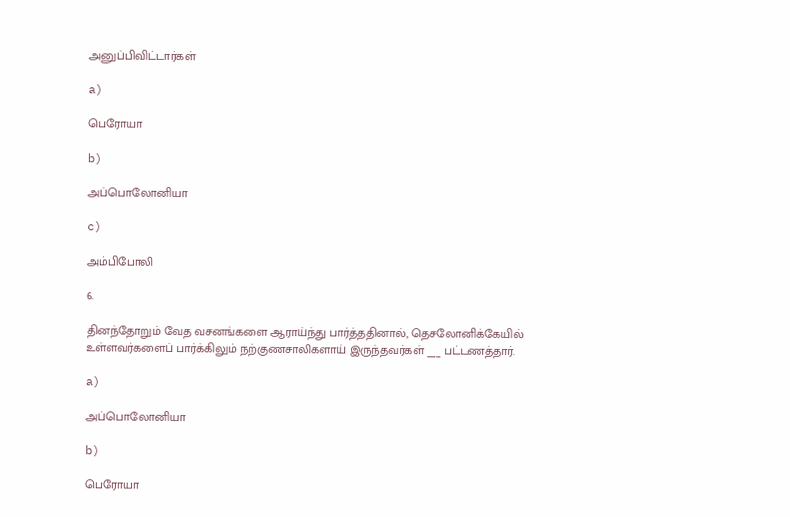அனுப்பிவிட்டார்கள்

a)

பெரோயா

b)

அப்பொலோனியா

c)

அம்பிபோலி

6.

தினந்தோறும் வேத வசனங்களை ஆராய்ந்து பார்த்ததினால், தெசலோனிக்கேயில் உள்ளவர்களைப் பார்க்கிலும் நற்குணசாலிகளாய் இருந்தவர்கள் ___ பட்டணத்தார்.

a)

அப்பொலோனியா

b)

பெரோயா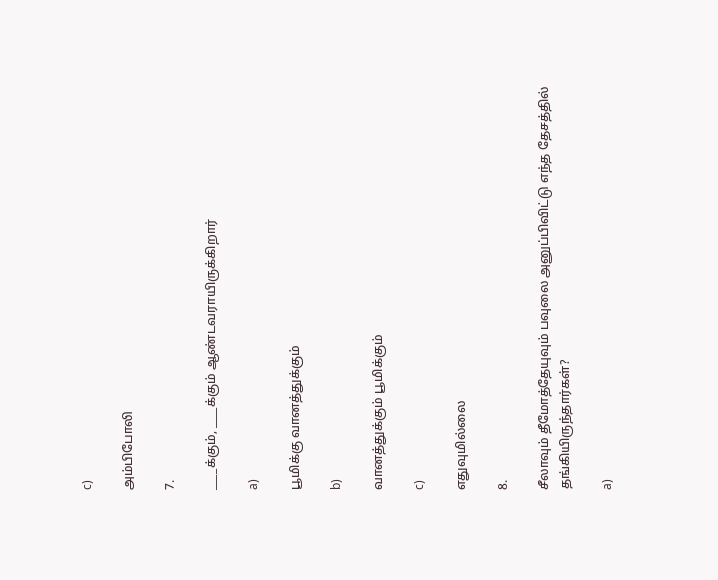c)

அம்பிபோலி

7.

____க்கும், ____க்கும் ஆண்டவராயிருக்கிறார்

a)

பூமிக்கு வானத்துக்கும்

b)

வானத்துக்கும் பூமிக்கும்

c)

எதுவுமில்லை

8.

சீலாவும் தீமோத்தேயுவும் பவுலை அனுப்பிவிட்டு எந்த தேசத்தில் தங்கியிருந்தார்கள்?

a)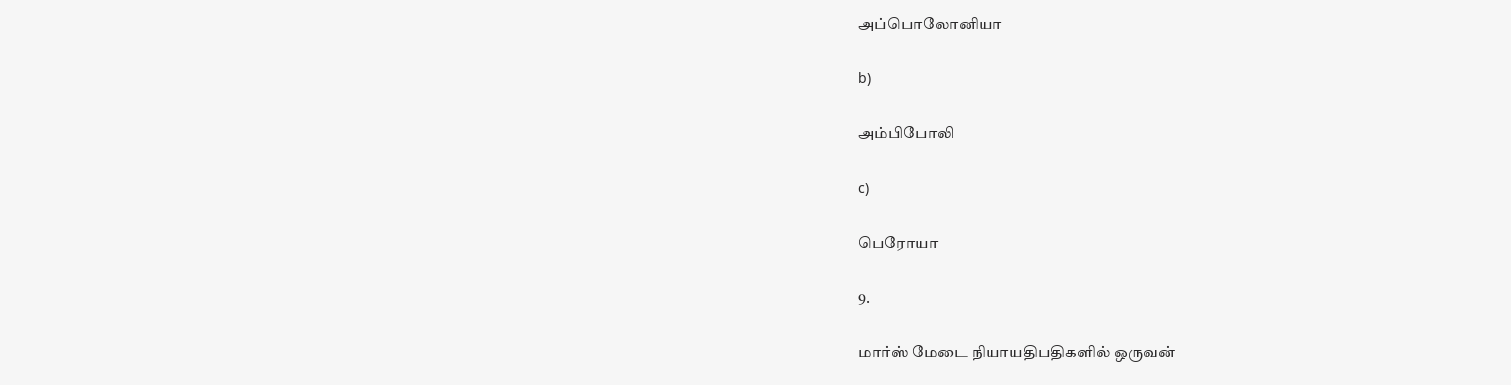அப்பொலோனியா

b)

அம்பிபோலி

c)

பெரோயா

9.

மார்ஸ் மேடை நியாயதிபதிகளில் ஒருவன்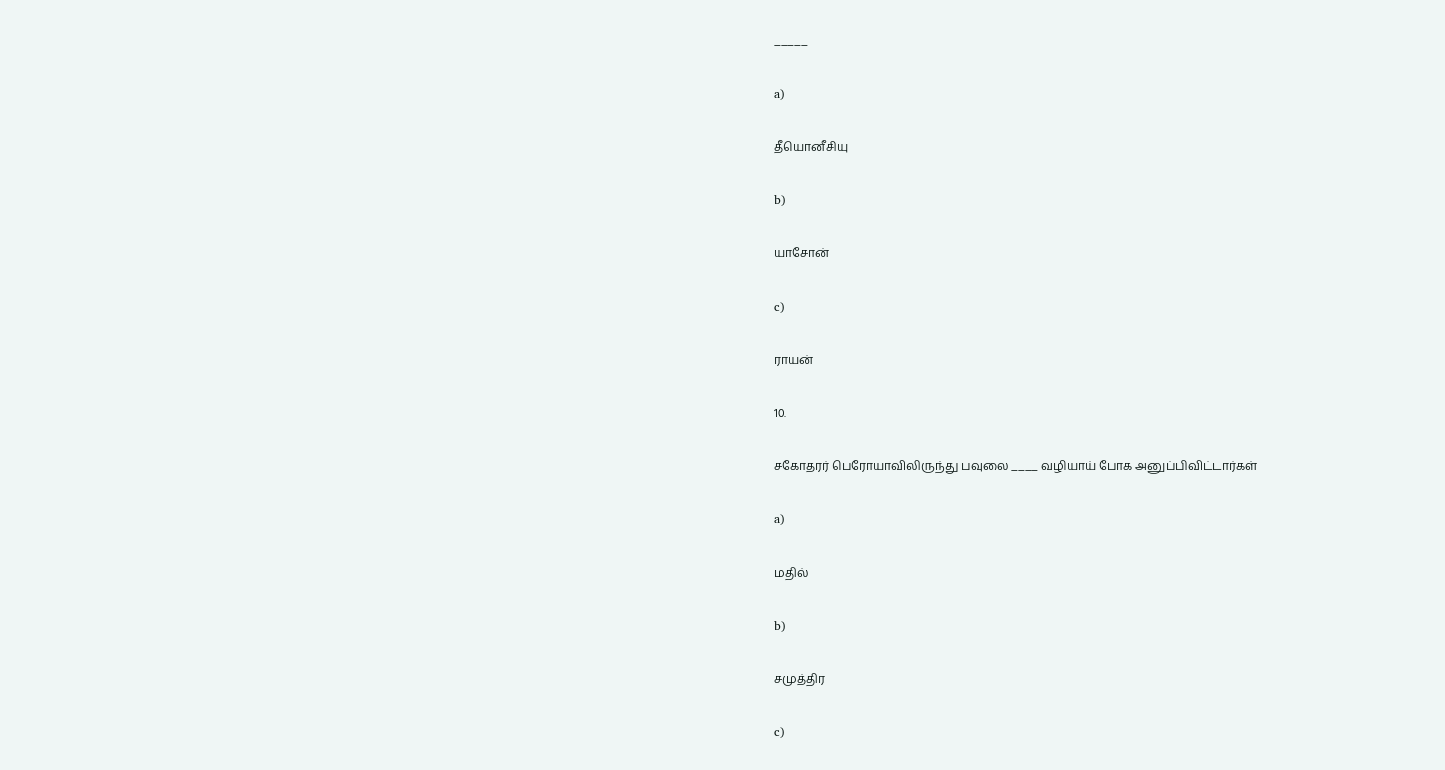_____

a)

தீயொனீசியு

b)

யாசோன்

c)

ராயன்

10.

சகோதரர் பெரோயாவிலிருந்து பவுலை ____ வழியாய் போக அனுப்பிவிட்டார்கள்

a)

மதில்

b)

சமுத்திர

c)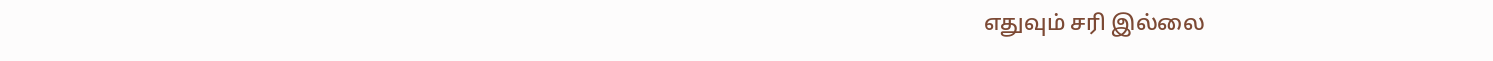எதுவும் சரி இல்லை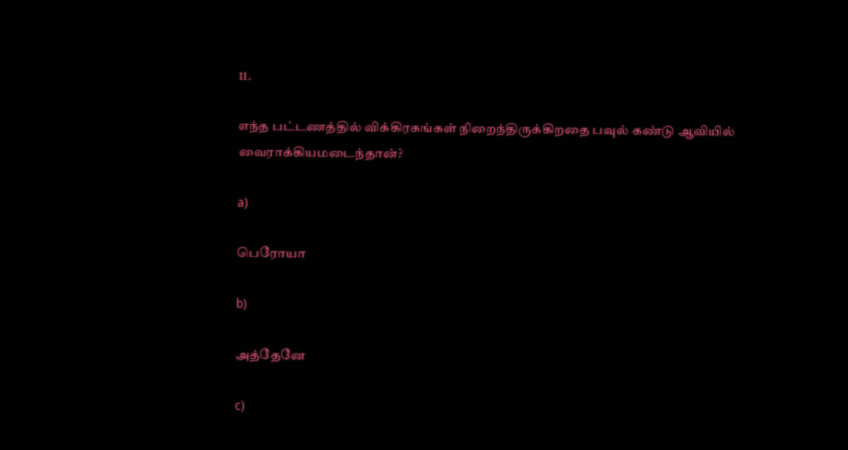11.

எந்த பட்டணத்தில் விக்கிரகங்கள் நிறைந்திருக்கிறதை பவுல் கண்டு ஆவியில் வைராக்கியமடைந்தான்?

a)

பெரோயா

b)

அத்தேனே

c)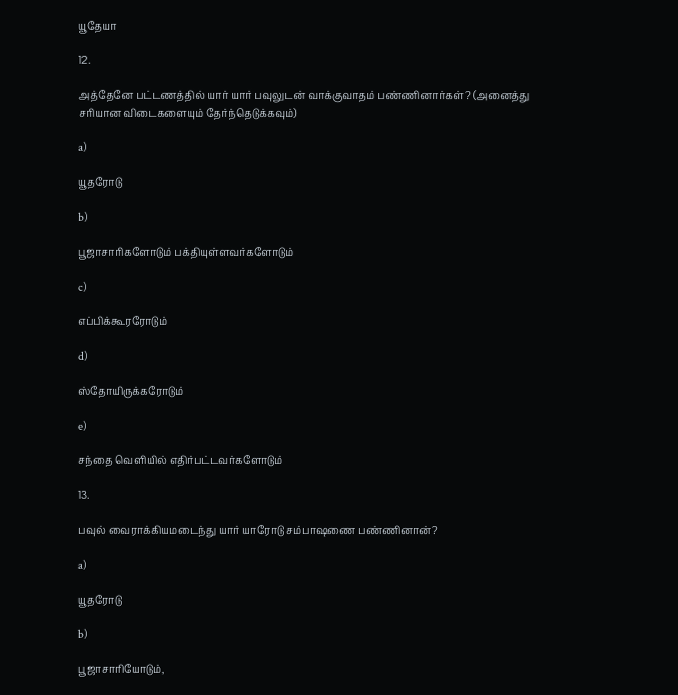யூதேயா

12.

அத்தேனே பட்டணத்தில் யார் யார் பவுலுடன் வாக்குவாதம் பண்ணினார்கள்? (அனைத்து சரியான விடைகளையும் தேர்ந்தெடுக்கவும்)

a)

யூதரோடு

b)

பூஜாசாரிகளோடும் பக்தியுள்ளவர்களோடும்

c)

எப்பிக்கூரரோடும்

d)

ஸ்தோயிருக்கரோடும்

e)

சந்தை வெளியில் எதிர்பட்டவர்களோடும்

13.

பவுல் வைராக்கியமடைந்து யார் யாரோடு சம்பாஷணை பண்ணினான்?

a)

யூதரோடு

b)

பூஜாசாரியோடும்,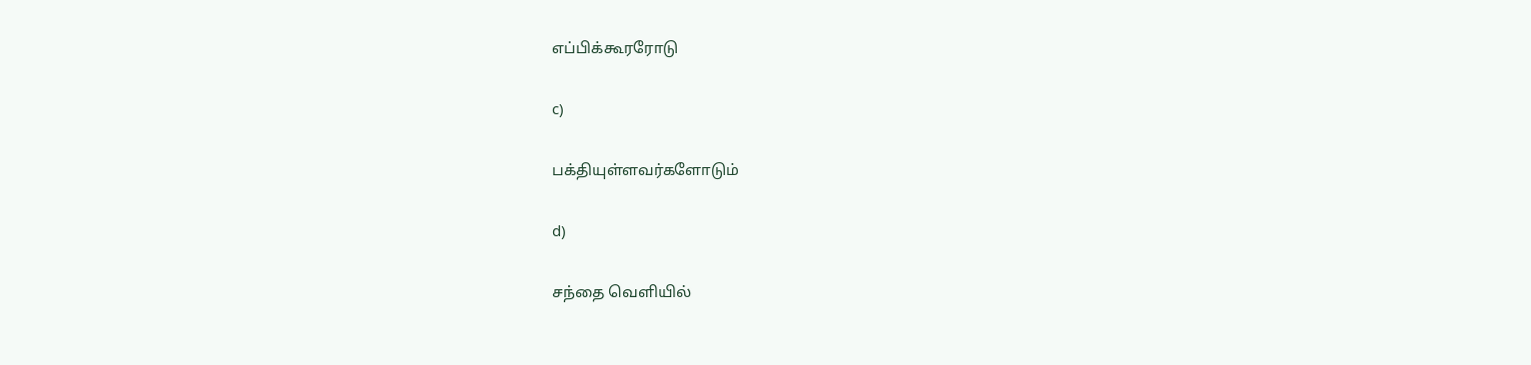எப்பிக்கூரரோடு

c)

பக்தியுள்ளவர்களோடும்

d)

சந்தை வெளியில்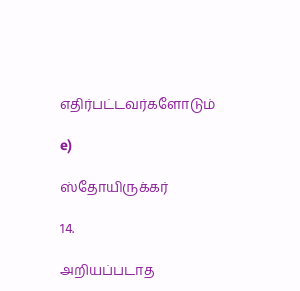எதிர்பட்டவர்களோடும்

e)

ஸ்தோயிருக்கர்

14.

அறியப்படாத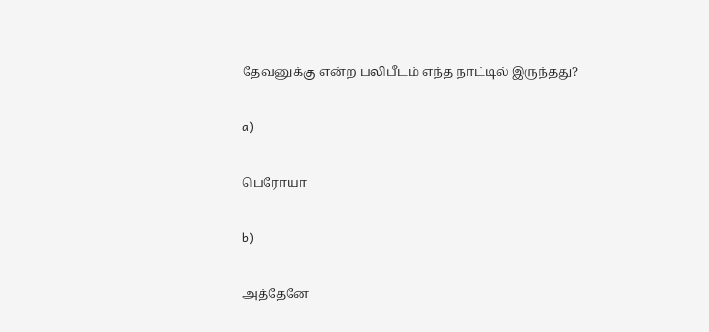தேவனுக்கு என்ற பலிபீடம் எந்த நாட்டில் இருந்தது?

a)

பெரோயா

b)

அத்தேனே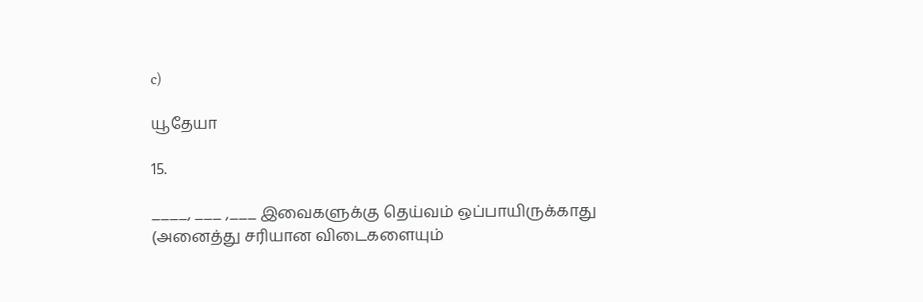c)

யூதேயா

15.

____, ___ ,___ இவைகளுக்கு தெய்வம் ஒப்பாயிருக்காது (அனைத்து சரியான விடைகளையும்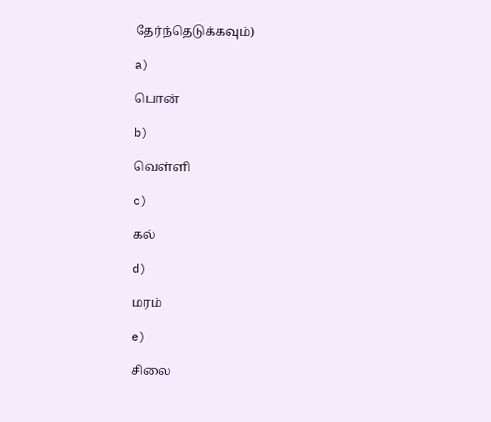தேர்ந்தெடுக்கவும்)

a)

பொன்

b)

வெள்ளி

c)

கல்

d)

மரம்

e)

சிலை